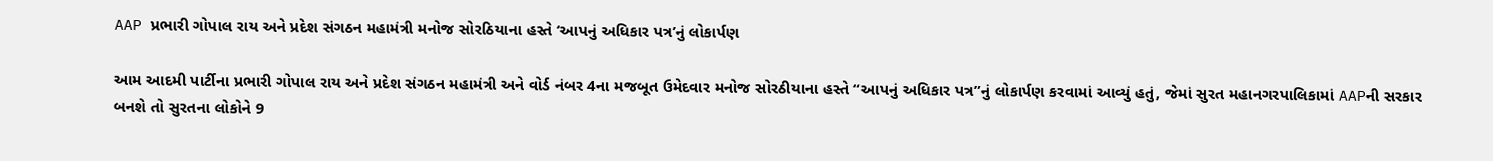AAP પ્રભારી ગોપાલ રાય અને પ્રદેશ સંગઠન મહામંત્રી મનોજ સોરઠિયાના હસ્તે ‘આપનું અધિકાર પત્ર’નું લોકાર્પણ

આમ આદમી પાર્ટીના પ્રભારી ગોપાલ રાય અને પ્રદેશ સંગઠન મહામંત્રી અને વોર્ડ નંબર 4ના મજબૂત ઉમેદવાર મનોજ સોરઠીયાના હસ્તે “આપનું અધિકાર પત્ર”નું લોકાર્પણ કરવામાં આવ્યું હતું, જેમાં સુરત મહાનગરપાલિકામાં AAPની સરકાર બનશે તો સુરતના લોકોને 9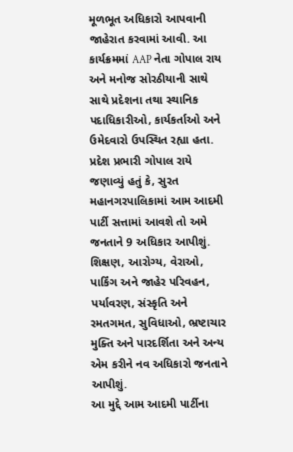મૂળભૂત અધિકારો આપવાની જાહેરાત કરવામાં આવી. આ કાર્યક્રમમાં AAP નેતા ગોપાલ રાય અને મનોજ સોરઠીયાની સાથે સાથે પ્રદેશના તથા સ્થાનિક પદાધિકારીઓ, કાર્યકર્તાઓ અને ઉમેદવારો ઉપસ્થિત રહ્યા હતા. પ્રદેશ પ્રભારી ગોપાલ રાયે જણાવ્યું હતું કે, સુરત મહાનગરપાલિકામાં આમ આદમી પાર્ટી સત્તામાં આવશે તો અમે જનતાને 9 અધિકાર આપીશું. શિક્ષણ, આરોગ્ય, વેરાઓ, પાર્કિંગ અને જાહેર પરિવહન, પર્યાવરણ, સંસ્કૃતિ અને રમતગમત, સુવિધાઓ, ભ્રષ્ટાચાર મુક્તિ અને પારદર્શિતા અને અન્ય એમ કરીને નવ અધિકારો જનતાને આપીશું.
આ મુદ્દે આમ આદમી પાર્ટીના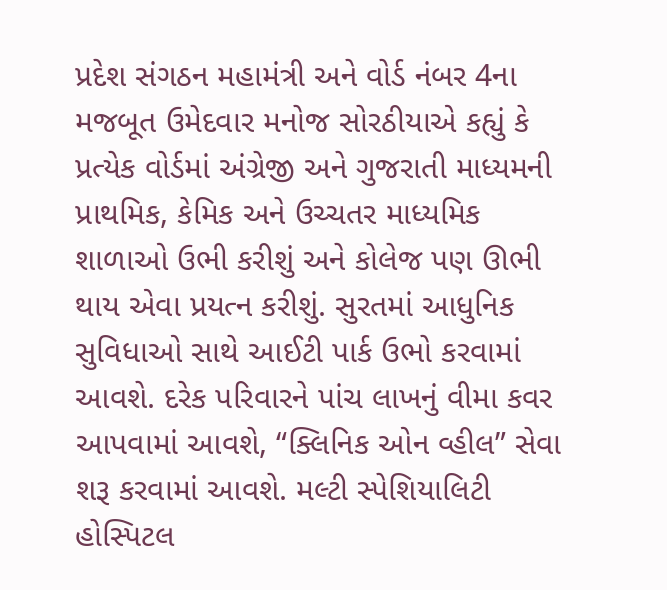પ્રદેશ સંગઠન મહામંત્રી અને વોર્ડ નંબર 4ના મજબૂત ઉમેદવાર મનોજ સોરઠીયાએ કહ્યું કે પ્રત્યેક વોર્ડમાં અંગ્રેજી અને ગુજરાતી માધ્યમની પ્રાથમિક, કેમિક અને ઉચ્ચતર માધ્યમિક શાળાઓ ઉભી કરીશું અને કોલેજ પણ ઊભી થાય એવા પ્રયત્ન કરીશું. સુરતમાં આધુનિક સુવિધાઓ સાથે આઈટી પાર્ક ઉભો કરવામાં આવશે. દરેક પરિવારને પાંચ લાખનું વીમા કવર આપવામાં આવશે, “ક્લિનિક ઓન વ્હીલ” સેવા શરૂ કરવામાં આવશે. મલ્ટી સ્પેશિયાલિટી હોસ્પિટલ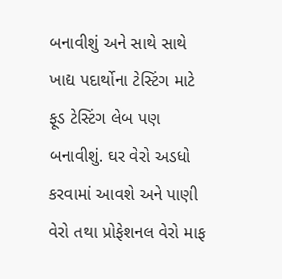બનાવીશું અને સાથે સાથે ખાદ્ય પદાર્થોના ટેસ્ટિંગ માટે ફૂડ ટેસ્ટિંગ લેબ પણ બનાવીશું. ઘર વેરો અડધો કરવામાં આવશે અને પાણી વેરો તથા પ્રોફેશનલ વેરો માફ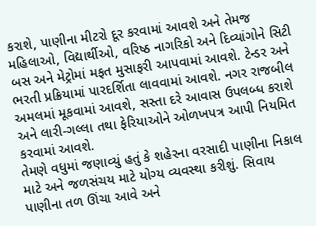કરાશે, પાણીના મીટરો દૂર કરવામાં આવશે અને તેમજ મહિલાઓ, વિદ્યાર્થીઓ, વરિષ્ઠ નાગરિકો અને દિવ્યાંગોને સિટી બસ અને મેટ્રોમાં મફત મુસાફરી આપવામાં આવશે. ટેન્ડર અને ભરતી પ્રક્રિયામાં પારદર્શિતા લાવવામાં આવશે. નગર રાજબીલ અમલમાં મૂકવામાં આવશે, સસ્તા દરે આવાસ ઉપલબ્ધ કરાશે અને લારી-ગલ્લા તથા ફેરિયાઓને ઓળખપત્ર આપી નિયમિત કરવામાં આવશે.
તેમણે વધુમાં જણાવ્યું હતું કે શહેરના વરસાદી પાણીના નિકાલ માટે અને જળસંચય માટે યોગ્ય વ્યવસ્થા કરીશું. સિવાય પાણીના તળ ઊંચા આવે અને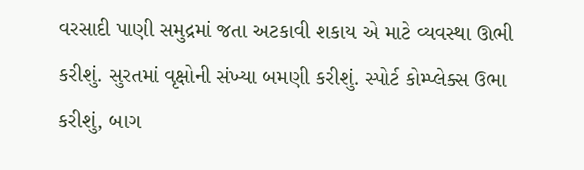વરસાદી પાણી સમુદ્રમાં જતા અટકાવી શકાય એ માટે વ્યવસ્થા ઊભી કરીશું. સુરતમાં વૃક્ષોની સંખ્યા બમણી કરીશું. સ્પોર્ટ કોમ્પ્લેક્સ ઉભા કરીશું, બાગ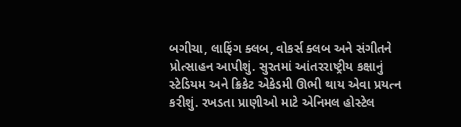બગીચા, લાફિંગ ક્લબ, વોકર્સ ક્લબ અને સંગીતને પ્રોત્સાહન આપીશું. સુરતમાં આંતરરાષ્ટ્રીય કક્ષાનું સ્ટેડિયમ અને ક્રિકેટ એકેડમી ઊભી થાય એવા પ્રયત્ન કરીશું. રખડતા પ્રાણીઓ માટે એનિમલ હોસ્ટેલ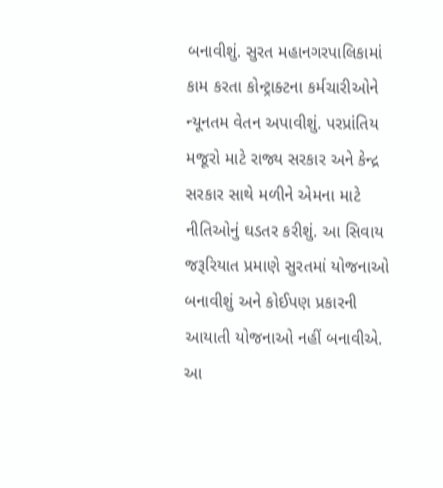બનાવીશું. સુરત મહાનગરપાલિકામાં કામ કરતા કોન્ટ્રાક્ટના કર્મચારીઓને ન્યૂનતમ વેતન અપાવીશું. પરપ્રાંતિય મજૂરો માટે રાજ્ય સરકાર અને કેન્દ્ર સરકાર સાથે મળીને એમના માટે નીતિઓનું ઘડતર કરીશું. આ સિવાય જરૂરિયાત પ્રમાણે સુરતમાં યોજનાઓ બનાવીશું અને કોઈપણ પ્રકારની આયાતી યોજનાઓ નહીં બનાવીએ. આ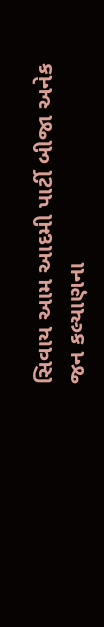સિવાય આમ આદમી પાર્ટી બીજા અનેક જન કલ્યાણના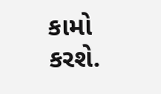કામો કરશે.